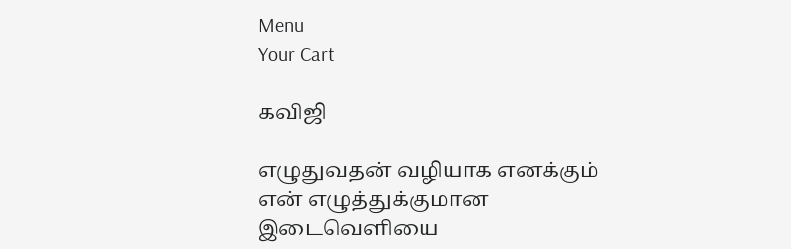Menu
Your Cart

கவிஜி

எழுதுவதன் வழியாக எனக்கும் என் எழுத்துக்குமான இடைவெளியை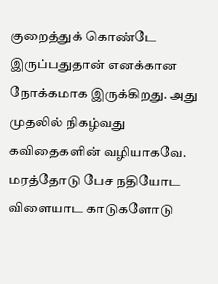குறைத்துக் கொண்டே இருப்பதுதான் எனக்கான நோக்கமாக இருக்கிறது. அது முதலில் நிகழ்வது கவிதைகளின் வழியாகவே. மரத்தோடு பேச நதியோட விளையாட காடுகளோடு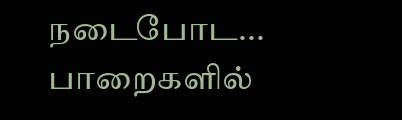நடைபோட... பாறைகளில்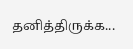தனித்திருக்க...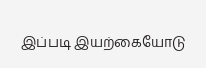இப்படி இயற்கையோடு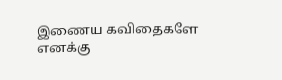இணைய கவிதைகளே எனக்கு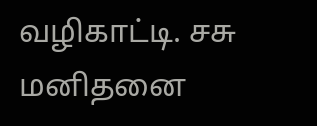வழிகாட்டி. சசு மனிதனை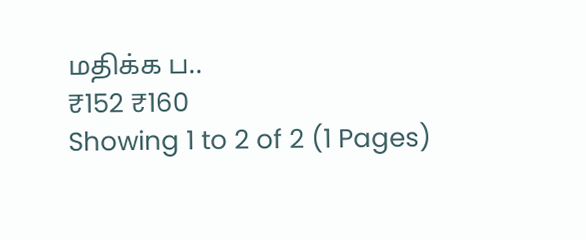மதிக்க ப..
₹152 ₹160
Showing 1 to 2 of 2 (1 Pages)